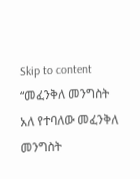Skip to content
“መፈንቅለ መንግስት አለ የተባለው መፈንቅለ መንግስት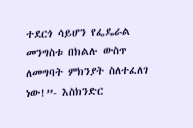ተደርጎ ሳይሆን የፌዴራል መንግስቱ በክልሉ ውስጥ ለመግባት ምክንያት ስለተፈለገ ነው!”- እስክንድር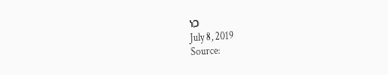ነጋ
July 8, 2019
Source: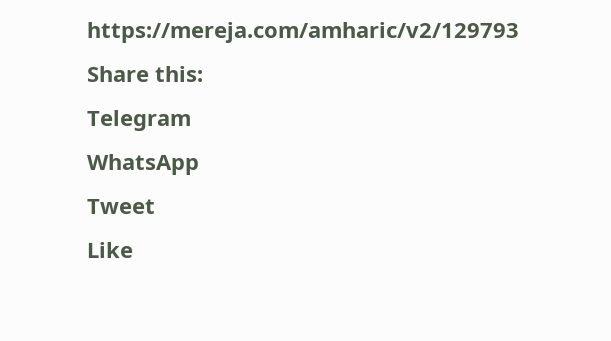https://mereja.com/amharic/v2/129793
Share this:
Telegram
WhatsApp
Tweet
Like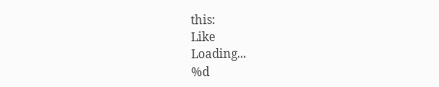this:
Like
Loading...
%d